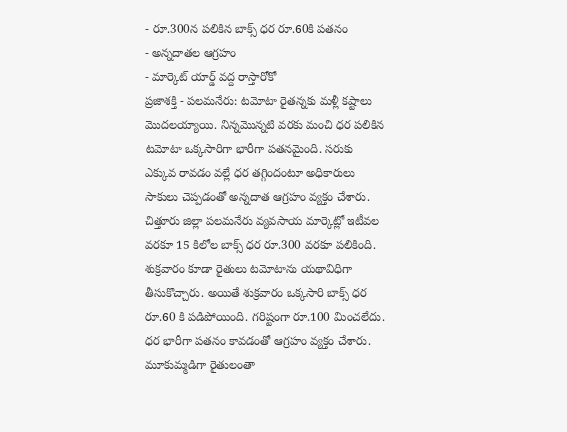- రూ.300న పలికిన బాక్స్ ధర రూ.60కి పతనం
- అన్నదాతల ఆగ్రహం
- మార్కెట్ యార్డ్ వద్ద రాస్తారోకో
ప్రజాశక్తి - పలమనేరు: టమోటా రైతన్నకు మళ్లీ కష్టాలు మొదలయ్యాయి. నిన్నమొన్నటి వరకు మంచి ధర పలికిన టమోటా ఒక్కసారిగా భారీగా పతనమైంది. సరుకు ఎక్కువ రావడం వల్లే ధర తగ్గిందంటూ అధికారులు సాకులు చెప్పడంతో అన్నదాత ఆగ్రహం వ్యక్తం చేశారు. చిత్తూరు జిల్లా పలమనేరు వ్యవసాయ మార్కెట్లో ఇటీవల వరకూ 15 కిలోల బాక్స్ ధర రూ.300 వరకూ పలికింది. శుక్రవారం కూడా రైతులు టమోటాను యథావిధిగా తీసుకొచ్చారు. అయితే శుక్రవారం ఒక్కసారి బాక్స్ ధర రూ.60 కి పడిపోయింది. గరిష్టంగా రూ.100 మించలేదు. ధర భారీగా పతనం కావడంతో ఆగ్రహం వ్యక్తం చేశారు. మూకుమ్మడిగా రైతులంతా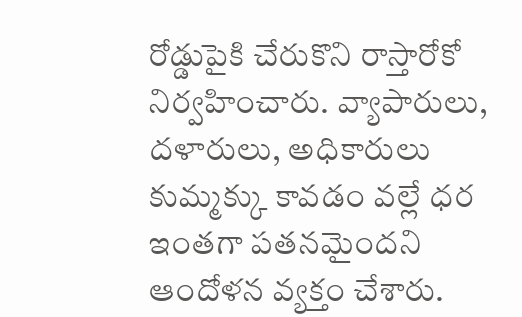రోడ్డుపైకి చేరుకొని రాస్తారోకో నిర్వహించారు. వ్యాపారులు, దళారులు, అధికారులు కుమ్మక్కు కావడం వల్లే ధర ఇంతగా పతనమైందని ఆందోళన వ్యక్తం చేశారు.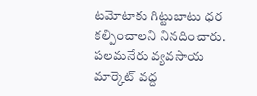టమోటాకు గిట్టుబాటు ధర కల్పించాలని నినదించారు. పలమనేరు వ్యవసాయ మార్కెట్ వద్ద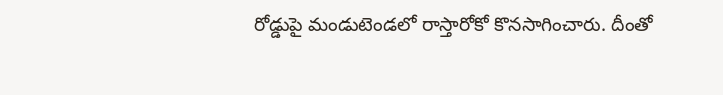రోడ్డుపై మండుటెండలో రాస్తారోకో కొనసాగించారు. దీంతో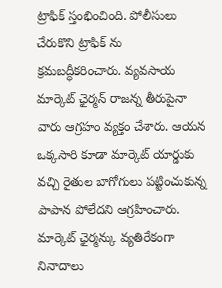ట్రాఫిక్ స్తంభించింది. పోలీసులు చేరుకొని ట్రాఫిక్ ను క్రమబద్ధీకరించారు. వ్యవసాయ మార్కెట్ ఛైర్మన్ రాజన్న తీరుపైనా వారు ఆగ్రహం వ్యక్తం చేశారు. ఆయన ఒక్కసారి కూడా మార్కెట్ యార్డుకు వచ్చి రైతుల బాగోగులు పట్టించుకున్న పాపాన పోలేదని ఆగ్రహించారు. మార్కెట్ ఛైర్మన్కు వ్యతిరేకంగా నినాదాలు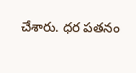చేశారు. ధర పతనం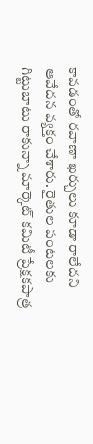కావడంతో రవాణా ఖర్చులు కూడా రాలేదని ఆవేదన వ్యక్తం చేశారు. రైతుల పంటలకు గిట్టుబాటు రాకున్నా మార్కెట్ కమిటీ ప్రేక్షకపాత్ర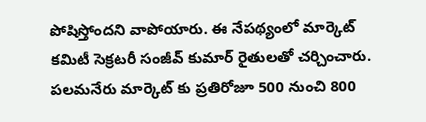పోషిస్తోందని వాపోయారు. ఈ నేపథ్యంలో మార్కెట్ కమిటీ సెక్రటరీ సంజీవ్ కుమార్ రైతులతో చర్చించారు. పలమనేరు మార్కెట్ కు ప్రతిరోజూ 500 నుంచి 800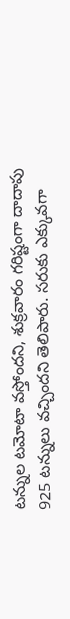టన్నుల టమోటా వస్తోందని, శుక్రవారం గరిష్టంగా దాదాపు 925 టన్నులు వచ్చిందని తెలిపారు. సరుకు ఎక్కువగా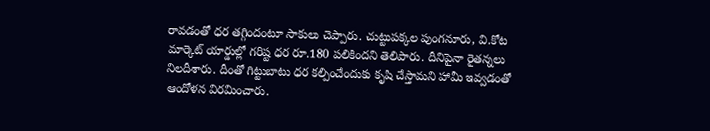రావడంతో ధర తగ్గిందంటూ సాకులు చెప్పారు. చుట్టుపక్కల పుంగనూరు, వి.కోట మార్కెట్ యార్డుల్లో గరిష్ట ధర రూ.180 పలికిందని తెలిపారు. దీనిపైనా రైతన్నలు నిలదీశారు. దీంతో గిట్టుబాటు ధర కల్పించేందుకు కృషి చేస్తామని హామీ ఇవ్వడంతో ఆందోళన విరమించారు.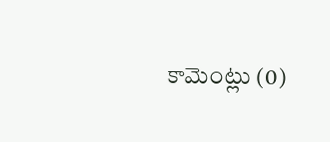కామెంట్లు (0)